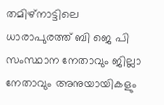തമിഴ്നാട്ടിലെ ധാരാപുരത്ത് ബി ജെ പി സംസ്ഥാന നേതാവും ജില്ലാ നേതാവും അനുയായികളും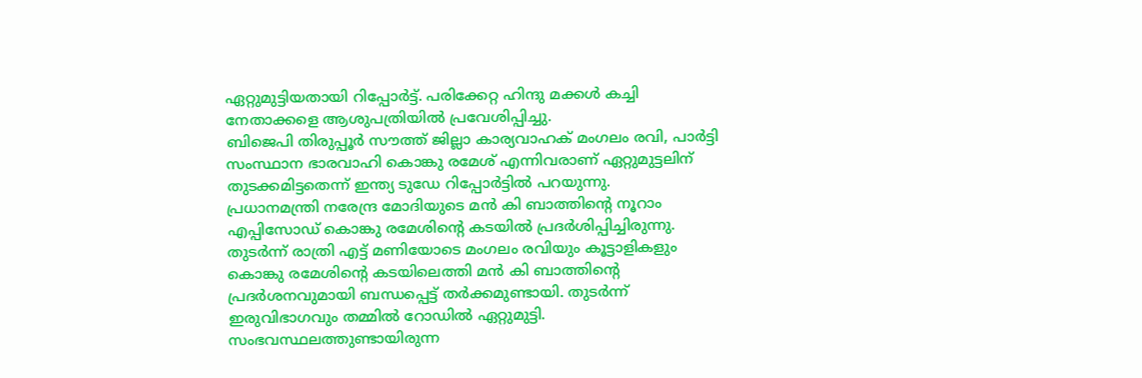ഏറ്റുമുട്ടിയതായി റിപ്പോർട്ട്. പരിക്കേറ്റ ഹിന്ദു മക്കൾ കച്ചി നേതാക്കളെ ആശുപത്രിയിൽ പ്രവേശിപ്പിച്ചു.
ബിജെപി തിരുപ്പൂർ സൗത്ത് ജില്ലാ കാര്യവാഹക് മംഗലം രവി, പാർട്ടി സംസ്ഥാന ഭാരവാഹി കൊങ്കു രമേശ് എന്നിവരാണ് ഏറ്റുമുട്ടലിന് തുടക്കമിട്ടതെന്ന് ഇന്ത്യ ടുഡേ റിപ്പോർട്ടിൽ പറയുന്നു.
പ്രധാനമന്ത്രി നരേന്ദ്ര മോദിയുടെ മൻ കി ബാത്തിന്റെ നൂറാം എപ്പിസോഡ് കൊങ്കു രമേശിന്റെ കടയിൽ പ്രദർശിപ്പിച്ചിരുന്നു. തുടർന്ന് രാത്രി എട്ട് മണിയോടെ മംഗലം രവിയും കൂട്ടാളികളും കൊങ്കു രമേശിന്റെ കടയിലെത്തി മൻ കി ബാത്തിന്റെ പ്രദർശനവുമായി ബന്ധപ്പെട്ട് തർക്കമുണ്ടായി. തുടർന്ന് ഇരുവിഭാഗവും തമ്മിൽ റോഡിൽ ഏറ്റുമുട്ടി. സംഭവസ്ഥലത്തുണ്ടായിരുന്ന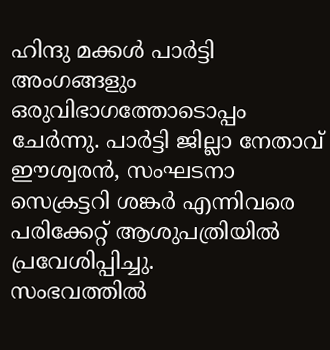ഹിന്ദു മക്കൾ പാർട്ടി അംഗങ്ങളും ഒരുവിഭാഗത്തോടൊപ്പം ചേർന്നു. പാർട്ടി ജില്ലാ നേതാവ് ഈശ്വരൻ, സംഘടനാ സെക്രട്ടറി ശങ്കർ എന്നിവരെ പരിക്കേറ്റ് ആശുപത്രിയിൽ പ്രവേശിപ്പിച്ചു.
സംഭവത്തിൽ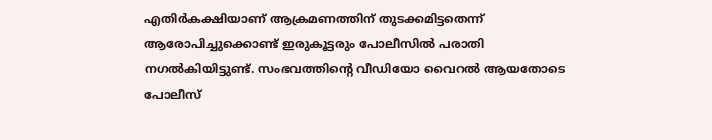എതിർകക്ഷിയാണ് ആക്രമണത്തിന് തുടക്കമിട്ടതെന്ന് ആരോപിച്ചുക്കൊണ്ട് ഇരുകൂട്ടരും പോലീസിൽ പരാതി നഗൽകിയിട്ടുണ്ട്. സംഭവത്തിന്റെ വീഡിയോ വൈറൽ ആയതോടെ പോലീസ്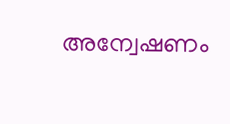അന്വേഷണം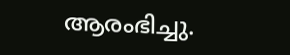ആരംഭിച്ചു.